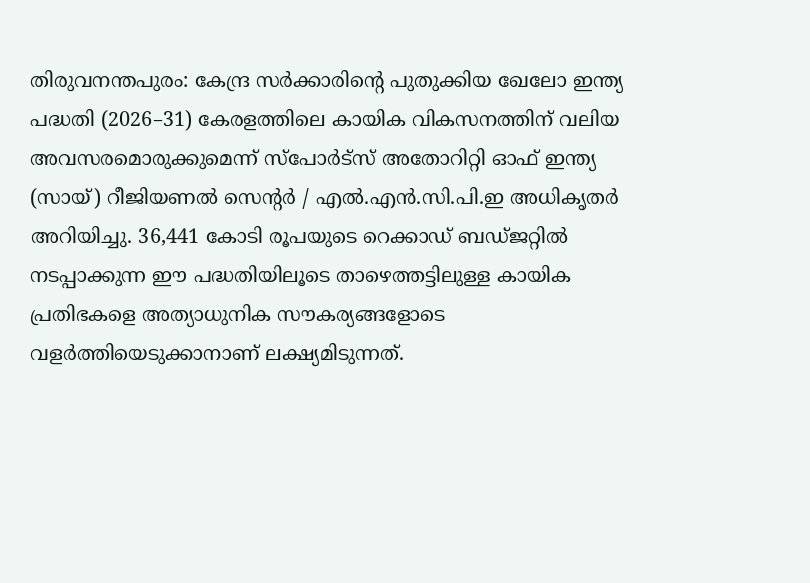തിരുവനന്തപുരം: കേന്ദ്ര സർക്കാരിന്റെ പുതുക്കിയ ഖേലോ ഇന്ത്യ പദ്ധതി (2026–31) കേരളത്തിലെ കായിക വികസനത്തിന് വലിയ അവസരമൊരുക്കുമെന്ന് സ്പോർട്സ് അതോറിറ്റി ഓഫ് ഇന്ത്യ (സായ്) റീജിയണൽ സെന്റർ / എൽ.എൻ.സി.പി.ഇ അധികൃതർ അറിയിച്ചു. 36,441 കോടി രൂപയുടെ റെക്കാഡ് ബഡ്ജറ്റിൽ നടപ്പാക്കുന്ന ഈ പദ്ധതിയിലൂടെ താഴെത്തട്ടിലുള്ള കായിക പ്രതിഭകളെ അത്യാധുനിക സൗകര്യങ്ങളോടെ വളർത്തിയെടുക്കാനാണ് ലക്ഷ്യമിടുന്നത്.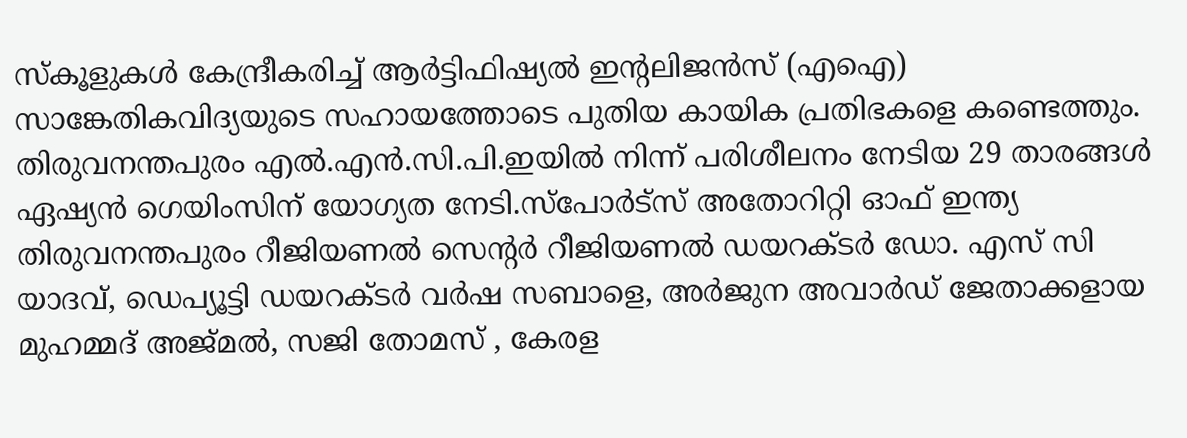സ്കൂളുകൾ കേന്ദ്രീകരിച്ച് ആർട്ടിഫിഷ്യൽ ഇന്റലിജൻസ് (എഐ) സാങ്കേതികവിദ്യയുടെ സഹായത്തോടെ പുതിയ കായിക പ്രതിഭകളെ കണ്ടെത്തും. തിരുവനന്തപുരം എൽ.എൻ.സി.പി.ഇയിൽ നിന്ന് പരിശീലനം നേടിയ 29 താരങ്ങൾ ഏഷ്യൻ ഗെയിംസിന് യോഗ്യത നേടി.സ്പോർട്സ് അതോറിറ്റി ഓഫ് ഇന്ത്യ തിരുവനന്തപുരം റീജിയണൽ സെന്റർ റീജിയണൽ ഡയറക്ടർ ഡോ. എസ് സി യാദവ്, ഡെപ്യൂട്ടി ഡയറക്ടർ വർഷ സബാളെ, അർജുന അവാർഡ് ജേതാക്കളായ മുഹമ്മദ് അജ്മൽ, സജി തോമസ് , കേരള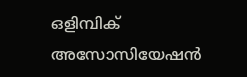ഒളിമ്പിക് അസോസിയേഷൻ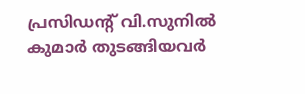പ്രസിഡന്റ് വി.സുനിൽ കുമാർ തുടങ്ങിയവർ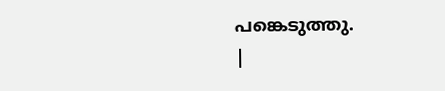പങ്കെടുത്തു.
|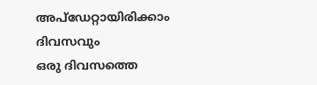അപ്ഡേറ്റായിരിക്കാം ദിവസവും
ഒരു ദിവസത്തെ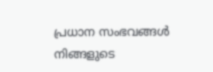പ്രധാന സംഭവങ്ങൾ നിങ്ങളുടെ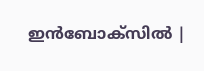ഇൻബോക്സിൽ |